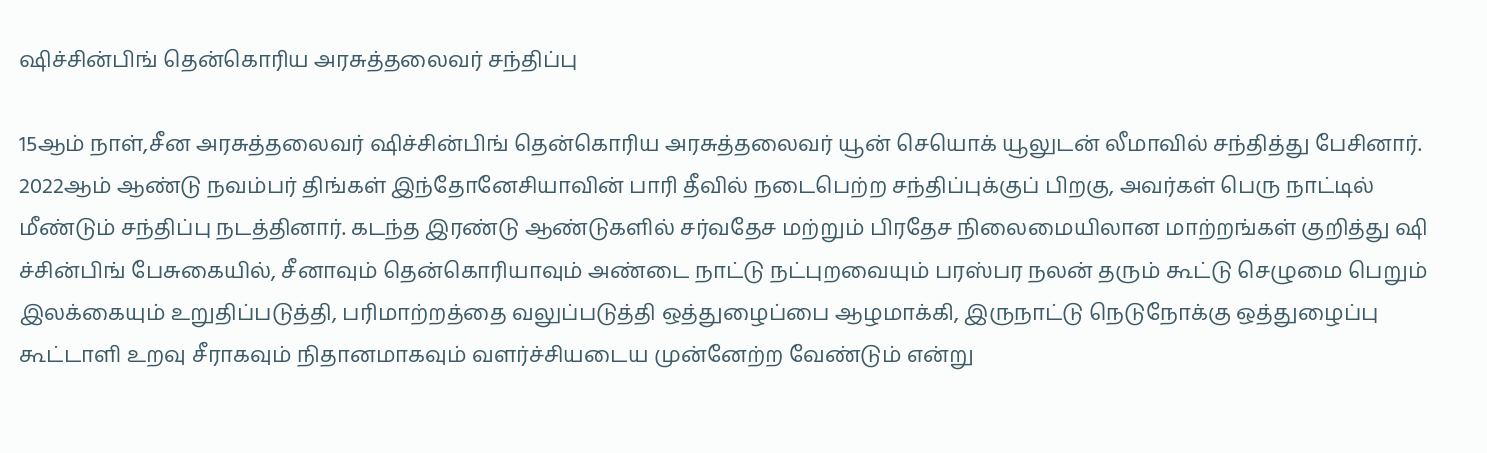ஷிச்சின்பிங் தென்கொரிய அரசுத்தலைவர் சந்திப்பு

15ஆம் நாள்,சீன அரசுத்தலைவர் ஷிச்சின்பிங் தென்கொரிய அரசுத்தலைவர் யூன் செயொக் யூலுடன் லீமாவில் சந்தித்து பேசினார்.
2022ஆம் ஆண்டு நவம்பர் திங்கள் இந்தோனேசியாவின் பாரி தீவில் நடைபெற்ற சந்திப்புக்குப் பிறகு, அவர்கள் பெரு நாட்டில் மீண்டும் சந்திப்பு நடத்தினார். கடந்த இரண்டு ஆண்டுகளில் சர்வதேச மற்றும் பிரதேச நிலைமையிலான மாற்றங்கள் குறித்து ஷி ச்சின்பிங் பேசுகையில், சீனாவும் தென்கொரியாவும் அண்டை நாட்டு நட்புறவையும் பரஸ்பர நலன் தரும் கூட்டு செழுமை பெறும் இலக்கையும் உறுதிப்படுத்தி, பரிமாற்றத்தை வலுப்படுத்தி ஒத்துழைப்பை ஆழமாக்கி, இருநாட்டு நெடுநோக்கு ஒத்துழைப்பு கூட்டாளி உறவு சீராகவும் நிதானமாகவும் வளர்ச்சியடைய முன்னேற்ற வேண்டும் என்று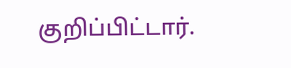குறிப்பிட்டார்.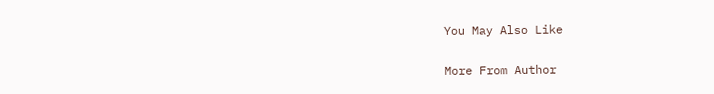You May Also Like

More From Author